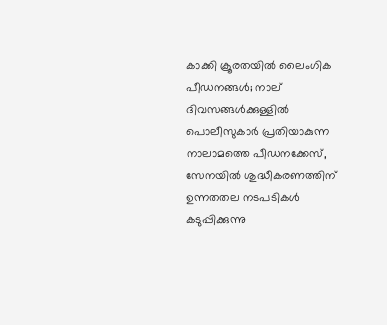കാക്കി ക്രൂരതയിൽ ലൈംഗിക പീഡനങ്ങൾ; നാല് ദിവസങ്ങള്‍ക്കുള്ളില്‍ പൊലീസുകാർ പ്രതിയാകുന്ന നാലാമത്തെ പീഡനക്കേസ്, സേനയിൽ ശുദ്ധീകരണത്തിന് ഉന്നതതല നടപടികൾ കടുപ്പിക്കുന്നു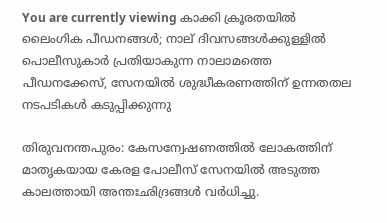You are currently viewing കാക്കി ക്രൂരതയിൽ ലൈംഗിക പീഡനങ്ങൾ; നാല് ദിവസങ്ങള്‍ക്കുള്ളില്‍ പൊലീസുകാർ പ്രതിയാകുന്ന നാലാമത്തെ പീഡനക്കേസ്, സേനയിൽ ശുദ്ധീകരണത്തിന് ഉന്നതതല നടപടികൾ കടുപ്പിക്കുന്നു

തിരുവനന്തപുരം: കേസന്വേഷണത്തിൽ ലോകത്തിന് മാതൃകയായ കേരള പോലീസ് സേനയിൽ അടുത്ത കാലത്തായി അന്തഃഛിദ്രങ്ങൾ വർധിച്ചു.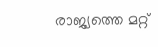രാജ്യത്തെ മറ്റ്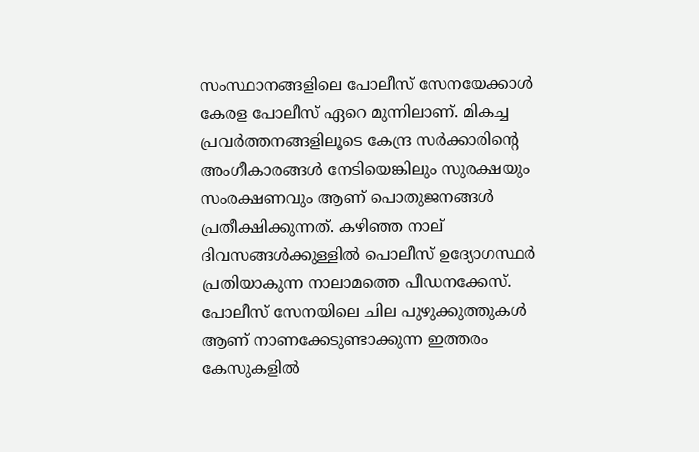സംസ്ഥാനങ്ങളിലെ പോലീസ് സേനയേക്കാൾ കേരള പോലീസ് ഏറെ മുന്നിലാണ്. മികച്ച പ്രവർത്തനങ്ങളിലൂടെ കേന്ദ്ര സർക്കാരിൻ്റെ അംഗീകാരങ്ങൾ നേടിയെങ്കിലും സുരക്ഷയും സംരക്ഷണവും ആണ് പൊതുജനങ്ങൾ പ്രതീക്ഷിക്കുന്നത്. കഴിഞ്ഞ നാല് ദിവസങ്ങള്‍ക്കുള്ളില്‍ പൊലീസ് ഉദ്യോഗസ്ഥര്‍ പ്രതിയാകുന്ന നാലാമത്തെ പീഡനക്കേസ്. പോലീസ് സേനയിലെ ചില പുഴുക്കുത്തുകൾ ആണ് നാണക്കേടുണ്ടാക്കുന്ന ഇത്തരം കേസുകളിൽ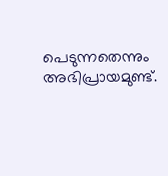പെടുന്നതെന്നും അഭിപ്രായമുണ്ട്.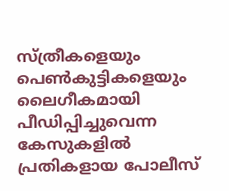സ്ത്രീകളെയും പെൺകുട്ടികളെയും ലൈഗീകമായി പീഡിപ്പിച്ചുവെന്ന കേസുകളിൽ പ്രതികളായ പോലീസ്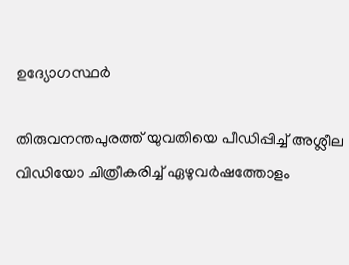ഉദ്യോഗസ്ഥർ

തിരുവനന്തപുരത്ത് യുവതിയെ പീഡിപ്പിച്ച്‌ അശ്ലീല വിഡിയോ ചിത്രീകരിച്ച്‌ ഏഴുവര്‍ഷത്തോളം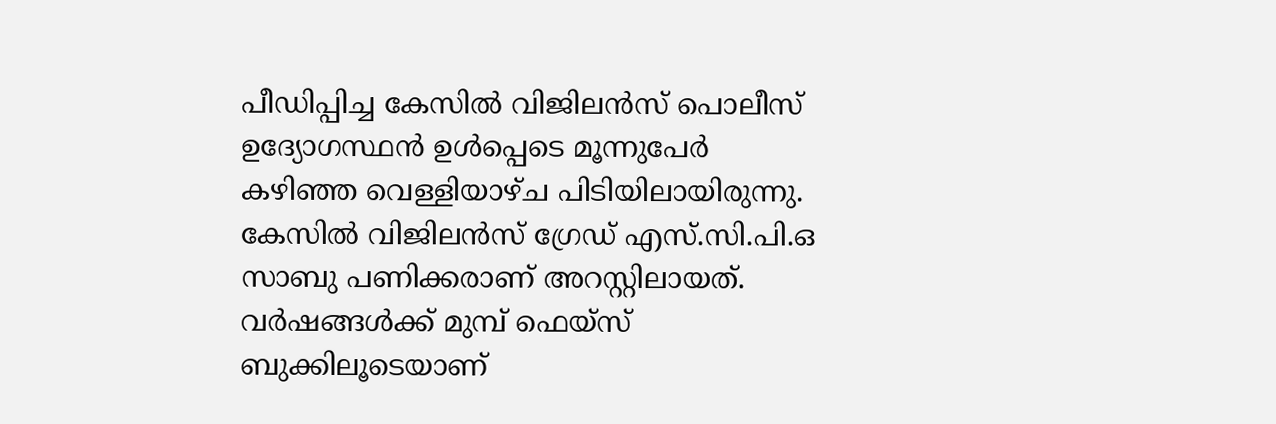പീഡിപ്പിച്ച കേസില്‍ വിജിലന്‍സ് പൊലീസ് ഉദ്യോഗസ്ഥന്‍ ഉള്‍പ്പെടെ മൂന്നുപേര്‍ കഴിഞ്ഞ വെള്ളിയാഴ്‌ച പിടിയിലായിരുന്നു. കേസില്‍ വിജിലന്‍സ് ഗ്രേഡ് എസ്.സി.പി.ഒ സാബു പണിക്കരാണ് അറസ്റ്റിലായത്. വർഷങ്ങൾക്ക് മുമ്പ് ഫെയ്‌സ് ബുക്കിലൂടെയാണ്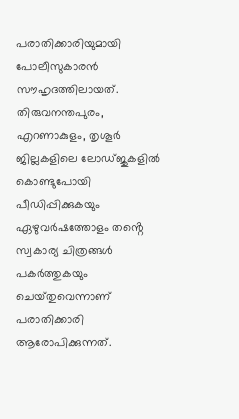പരാതിക്കാരിയുമായി പോലീസുകാരൻ സൗഹൃദത്തിലായത്. തിരുവനന്തപുരം, എറണാകുളം, തൃശൂർ ജില്ലകളിലെ ലോഡ്ജുകളിൽ കൊണ്ടുപോയി പീഡിപ്പിക്കുകയും ഏഴുവർഷത്തോളം തൻ്റെ സ്വകാര്യ ചിത്രങ്ങൾ പകർത്തുകയും ചെയ്‌തുവെന്നാണ് പരാതിക്കാരി ആരോപിക്കുന്നത്.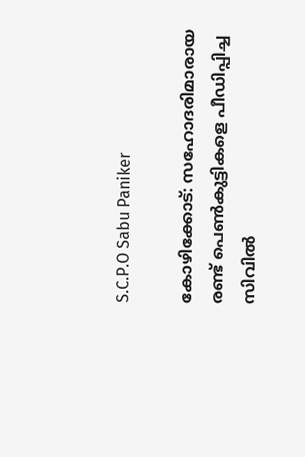S.C.P.O Sabu Paniker

കോഴിക്കോട്: സഹോദരിമാരായ രണ്ട് പെണ്‍കുട്ടികളെ പീഡിപ്പിച്ച സിവില്‍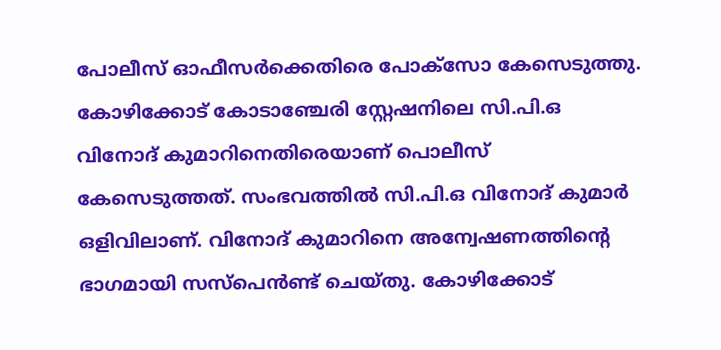പോലീസ് ഓഫീസര്‍ക്കെതിരെ പോക്സോ കേസെടുത്തു. കോഴിക്കോട് കോടാഞ്ചേരി സ്റ്റേഷനിലെ സി.പി.ഒ വിനോദ് കുമാറിനെതിരെയാണ് പൊലീസ് കേസെടുത്തത്. സംഭവത്തില്‍ സി.പി.ഒ വിനോദ് കുമാര്‍ ഒളിവിലാണ്. വിനോദ് കുമാറിനെ അന്വേഷണത്തിൻ്റെ ഭാഗമായി സസ്പെന്‍ണ്ട് ചെയ്‌തു. കോഴിക്കോട്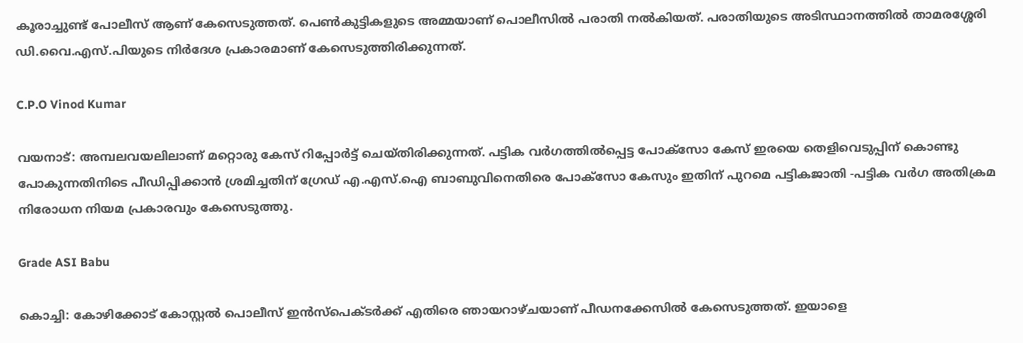കൂരാച്ചുണ്ട് പോലീസ് ആണ് കേസെടുത്തത്. പെണ്‍കുട്ടികളുടെ അമ്മയാണ് പൊലീസില്‍ പരാതി നല്‍കിയത്. പരാതിയുടെ അടിസ്ഥാനത്തില്‍ താമരശ്ശേരി ഡി.വൈ.എസ്.പിയുടെ നിര്‍ദേശ പ്രകാരമാണ് കേസെടുത്തിരിക്കുന്നത്.

C.P.O Vinod Kumar

വയനാട്: അമ്പലവയലിലാണ് മറ്റൊരു കേസ് റിപ്പോര്‍ട്ട് ചെയ്തിരിക്കുന്നത്. പട്ടിക വര്‍ഗത്തില്‍പ്പെട്ട പോക്സോ കേസ് ഇരയെ തെളിവെടുപ്പിന് കൊണ്ടു പോകുന്നതിനിടെ പീഡിപ്പിക്കാന്‍ ശ്രമിച്ചതിന് ഗ്രേഡ് എ.എസ്‌.ഐ ബാബുവിനെതിരെ പോക്സോ കേസും ഇതിന് പുറമെ പട്ടികജാതി -പട്ടിക വര്‍ഗ അതിക്രമ നിരോധന നിയമ പ്രകാരവും കേസെടുത്തു.

Grade ASI Babu

കൊച്ചി: കോഴിക്കോട് കോസ്റ്റല്‍ പൊലീസ് ഇന്‍സ്‌പെക്ടര്‍ക്ക് എതിരെ ഞായറാഴ്‌ചയാണ് പീഡനക്കേസില്‍ കേസെടുത്തത്. ഇയാളെ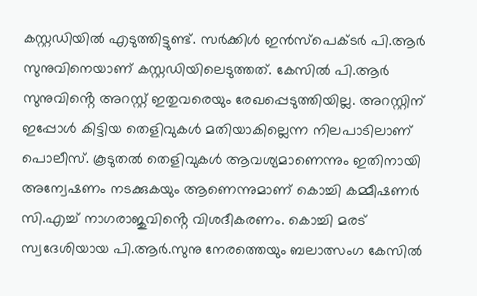കസ്റ്റഡിയിൽ എടുത്തിട്ടുണ്ട്. സര്‍ക്കിള്‍ ഇന്‍സ്‌പെക്ടര്‍ പി.ആര്‍ സുനുവിനെയാണ് കസ്റ്റഡിയിലെടുത്തത്. കേസില്‍ പി.ആര്‍ സുനുവിൻ്റെ അറസ്റ്റ് ഇതുവരെയും രേഖപ്പെടുത്തിയില്ല. അറസ്റ്റിന് ഇപ്പോള്‍ കിട്ടിയ തെളിവുകള്‍ മതിയാകില്ലെന്ന നിലപാടിലാണ് പൊലീസ്. കൂടുതല്‍ തെളിവുകള്‍ ആവശ്യമാണെന്നും ഇതിനായി അന്വേഷണം നടക്കുകയും ആണെന്നുമാണ് കൊച്ചി കമ്മീഷണര്‍ സി.എച്ച്‌ നാഗരാജുവിൻ്റെ വിശദീകരണം. കൊച്ചി മരട് സ്വദേശിയായ പി.ആര്‍.സുനു നേരത്തെയും ബലാത്സംഗ കേസില്‍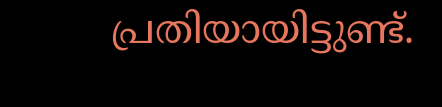പ്രതിയായിട്ടുണ്ട്.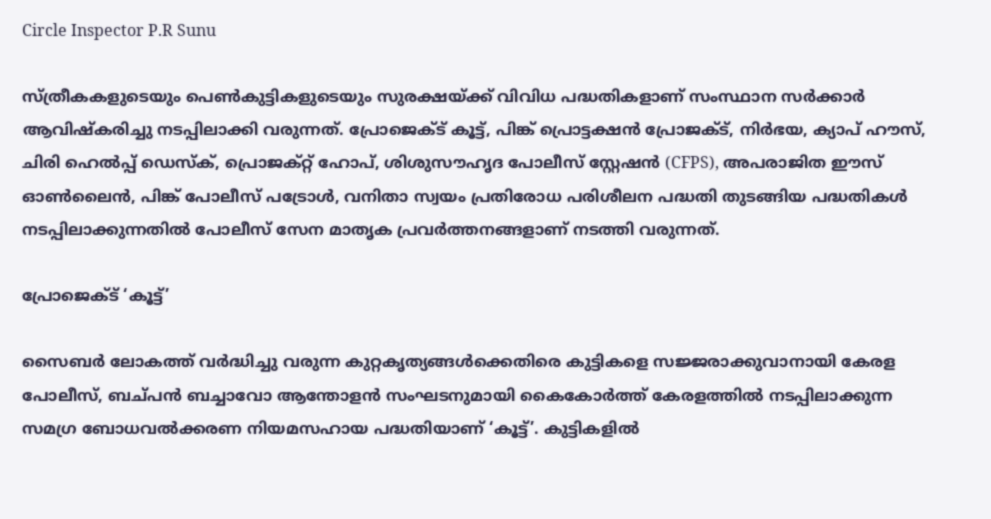Circle Inspector P.R Sunu

സ്ത്രീകകളുടെയും പെൺകുട്ടികളുടെയും സുരക്ഷയ്ക്ക് വിവിധ പദ്ധതികളാണ് സംസ്ഥാന സർക്കാർ ആവിഷ്കരിച്ചു നടപ്പിലാക്കി വരുന്നത്. പ്രോജെക്ട് കൂട്ട്, പിങ്ക് പ്രൊട്ടക്ഷൻ പ്രോജക്‌ട്, നിര്‍ഭയ, ക്യാപ് ഹൗസ്, ചിരി ഹെൽപ്പ് ഡെസ്‌ക്, പ്രൊജക്റ്റ് ഹോപ്, ശിശുസൗഹൃദ പോലീസ് സ്റ്റേഷൻ (CFPS), അപരാജിത ഈസ് ഓൺലൈൻ, പിങ്ക് പോലീസ് പട്രോള്‍, വനിതാ സ്വയം പ്രതിരോധ പരിശീലന പദ്ധതി തുടങ്ങിയ പദ്ധതികൾ നടപ്പിലാക്കുന്നതിൽ പോലീസ് സേന മാതൃക പ്രവർത്തനങ്ങളാണ് നടത്തി വരുന്നത്.

പ്രോജെക്ട് ‘കൂട്ട്’

സൈബർ ലോകത്ത് വർദ്ധിച്ചു വരുന്ന കുറ്റകൃത്യങ്ങൾക്കെതിരെ കുട്ടികളെ സജ്ജരാക്കുവാനായി കേരള പോലീസ്, ബച്പൻ ബച്ചാവോ ആന്തോളൻ സംഘടനുമായി കൈകോർത്ത് കേരളത്തിൽ നടപ്പിലാക്കുന്ന സമഗ്ര ബോധവൽക്കരണ നിയമസഹായ പദ്ധതിയാണ് ‘കൂട്ട്’. കുട്ടികളിൽ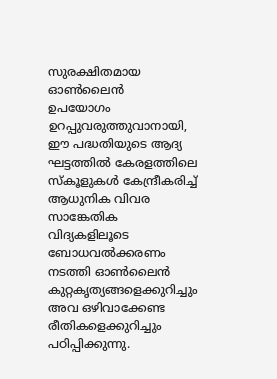സുരക്ഷിതമായ ഓൺലൈൻ
ഉപയോഗം ഉറപ്പുവരുത്തുവാനായി, ഈ പദ്ധതിയുടെ ആദ്യ ഘട്ടത്തിൽ കേരളത്തിലെ സ്‌കൂളുകൾ കേന്ദ്രീകരിച്ച് ആധുനിക വിവര സാങ്കേതിക വിദ്യകളിലൂടെ ബോധവൽക്കരണം നടത്തി ഓൺലൈൻ കുറ്റകൃത്യങ്ങളെക്കുറിച്ചും അവ ഒഴിവാക്കേണ്ട രീതികളെക്കുറിച്ചും പഠിപ്പിക്കുന്നു.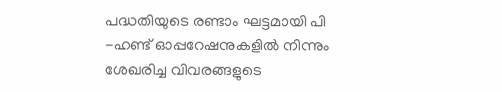പദ്ധതിയുടെ രണ്ടാം ഘട്ടമായി പി -ഹണ്ട് ഓപ്പറേഷനുകളിൽ നിന്നും ശേഖരിച്ച വിവരങ്ങളുടെ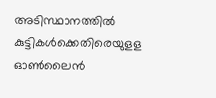അടിസ്ഥാനത്തിൽ കുട്ടികൾക്കെതിരെയുളള ഓൺലൈൻ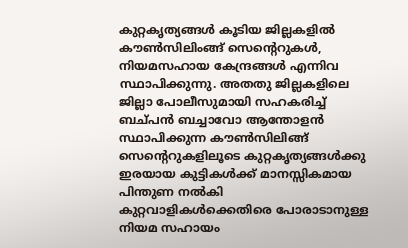കുറ്റകൃത്യങ്ങൾ കൂടിയ ജില്ലകളിൽ കൗൺസിലിംങ്ങ് സെന്റെറുകൾ, നിയമസഹായ കേന്ദ്രങ്ങൾ എന്നിവ സ്ഥാപിക്കുന്നു. അതതു ജില്ലകളിലെ ജില്ലാ പോലീസുമായി സഹകരിച്ച് ബച്പൻ ബച്ചാവോ ആന്തോളൻ സ്ഥാപിക്കുന്ന കൗൺസിലിങ്ങ് സെൻ്റെറുകളിലൂടെ കുറ്റകൃത്യങ്ങൾക്കു ഇരയായ കുട്ടികൾക്ക് മാനസ്സികമായ പിന്തുണ നൽകി കുറ്റവാളികൾക്കെതിരെ പോരാടാനുള്ള നിയമ സഹായം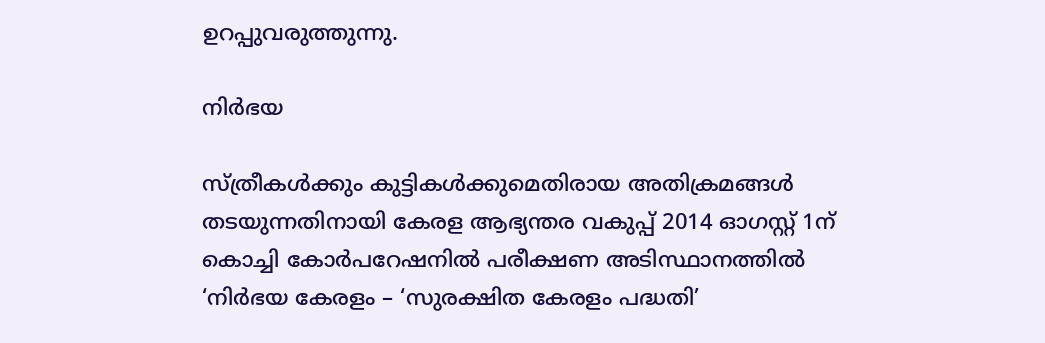ഉറപ്പുവരുത്തുന്നു.

നിർഭയ

സ്ത്രീകൾക്കും കുട്ടികൾക്കുമെതിരായ അതിക്രമങ്ങൾ തടയുന്നതിനായി കേരള ആഭ്യന്തര വകുപ്പ് 2014 ഓഗസ്റ്റ് 1ന് കൊച്ചി കോർപറേഷനിൽ പരീക്ഷണ അടിസ്ഥാനത്തിൽ ‘നിർഭയ കേരളം – ‘സുരക്ഷിത കേരളം പദ്ധതി’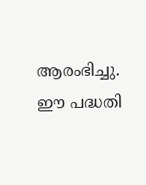ആരംഭിച്ചു. ഈ പദ്ധതി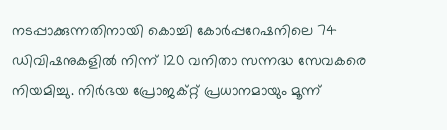നടപ്പാക്കുന്നതിനായി കൊച്ചി കോർപ്പറേഷനിലെ 74 ഡിവിഷനുകളിൽ നിന്ന് 120 വനിതാ സന്നദ്ധ സേവകരെ നിയമിച്ചു. നിർഭയ പ്രോജക്റ്റ് പ്രധാനമായും മൂന്ന്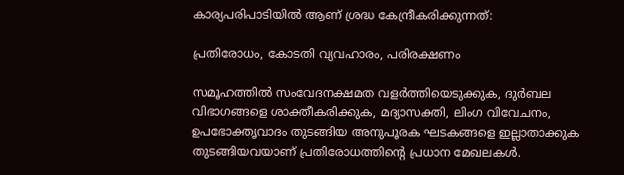കാര്യപരിപാടിയിൽ ആണ് ശ്രദ്ധ കേന്ദ്രീകരിക്കുന്നത്:

പ്രതിരോധം, കോടതി വ്യവഹാരം, പരിരക്ഷണം

സമൂഹത്തിൽ സംവേദനക്ഷമത വളർത്തിയെടുക്കുക, ദുർബല വിഭാഗങ്ങളെ ശാക്തീകരിക്കുക, മദ്യാസക്തി, ലിംഗ വിവേചനം, ഉപഭോക്തൃവാദം തുടങ്ങിയ അനുപൂരക ഘടകങ്ങളെ ഇല്ലാതാക്കുക തുടങ്ങിയവയാണ് പ്രതിരോധത്തിൻ്റെ പ്രധാന മേഖലകൾ.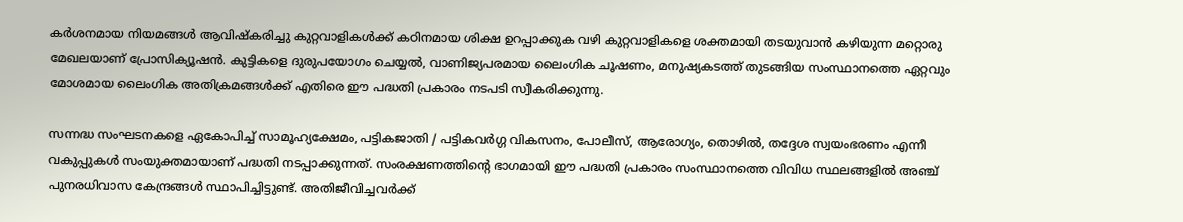കർശനമായ നിയമങ്ങൾ ആവിഷ്കരിച്ചു കുറ്റവാളികൾക്ക് കഠിനമായ ശിക്ഷ ഉറപ്പാക്കുക വഴി കുറ്റവാളികളെ ശക്തമായി തടയുവാൻ കഴിയുന്ന മറ്റൊരു മേഖലയാണ് പ്രോസിക്യൂഷൻ. കുട്ടികളെ ദുരുപയോഗം ചെയ്യൽ, വാണിജ്യപരമായ ലൈംഗിക ചൂഷണം, മനുഷ്യകടത്ത് തുടങ്ങിയ സംസ്ഥാനത്തെ ഏറ്റവും മോശമായ ലൈംഗിക അതിക്രമങ്ങൾക്ക് എതിരെ ഈ പദ്ധതി പ്രകാരം നടപടി സ്വീകരിക്കുന്നു.

സന്നദ്ധ സംഘടനകളെ ഏകോപിച്ച് സാമൂഹ്യക്ഷേമം, പട്ടികജാതി / പട്ടികവർഗ്ഗ വികസനം, പോലീസ്, ആരോഗ്യം, തൊഴിൽ, തദ്ദേശ സ്വയംഭരണം എന്നീ വകുപ്പുകൾ സംയുക്തമായാണ് പദ്ധതി നടപ്പാക്കുന്നത്. സംരക്ഷണത്തിൻ്റെ ഭാഗമായി ഈ പദ്ധതി പ്രകാരം സംസ്ഥാനത്തെ വിവിധ സ്ഥലങ്ങളിൽ അഞ്ച് പുനരധിവാസ കേന്ദ്രങ്ങൾ സ്ഥാപിച്ചിട്ടുണ്ട്. അതിജീവിച്ചവർക്ക്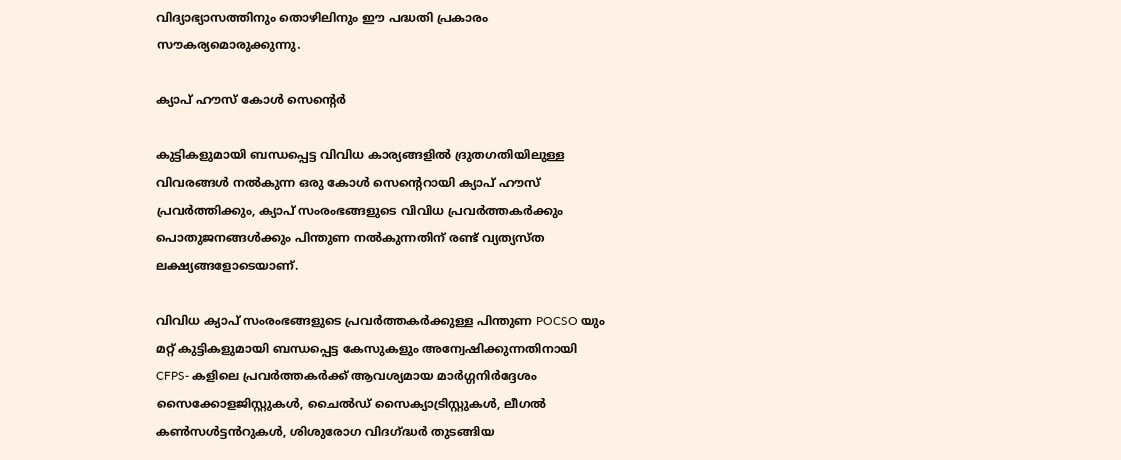വിദ്യാഭ്യാസത്തിനും തൊഴിലിനും ഈ പദ്ധതി പ്രകാരം സൗകര്യമൊരുക്കുന്നു.

ക്യാപ് ഹൗസ് കോൾ സെൻ്റെർ

കുട്ടികളുമായി ബന്ധപ്പെട്ട വിവിധ കാര്യങ്ങളിൽ ദ്രുതഗതിയിലുള്ള വിവരങ്ങൾ നൽകുന്ന ഒരു കോൾ സെൻ്റെറായി ക്യാപ് ഹൗസ് പ്രവർത്തിക്കും, ക്യാപ് സംരംഭങ്ങളുടെ വിവിധ പ്രവർത്തകർക്കും പൊതുജനങ്ങൾക്കും പിന്തുണ നൽകുന്നതിന് രണ്ട് വ്യത്യസ്ത ലക്ഷ്യങ്ങളോടെയാണ്.

വിവിധ ക്യാപ് സംരംഭങ്ങളുടെ പ്രവർത്തകർക്കുള്ള പിന്തുണ POCSO യും മറ്റ് കുട്ടികളുമായി ബന്ധപ്പെട്ട കേസുകളും അന്വേഷിക്കുന്നതിനായി CFPS- കളിലെ പ്രവർത്തകർക്ക് ആവശ്യമായ മാർഗ്ഗനിർദ്ദേശം സൈക്കോളജിസ്റ്റുകൾ, ചൈൽഡ് സൈക്യാട്രിസ്റ്റുകൾ, ലീഗൽ കൺസൾട്ടൻറുകൾ, ശിശുരോഗ വിദഗ്ദ്ധർ തുടങ്ങിയ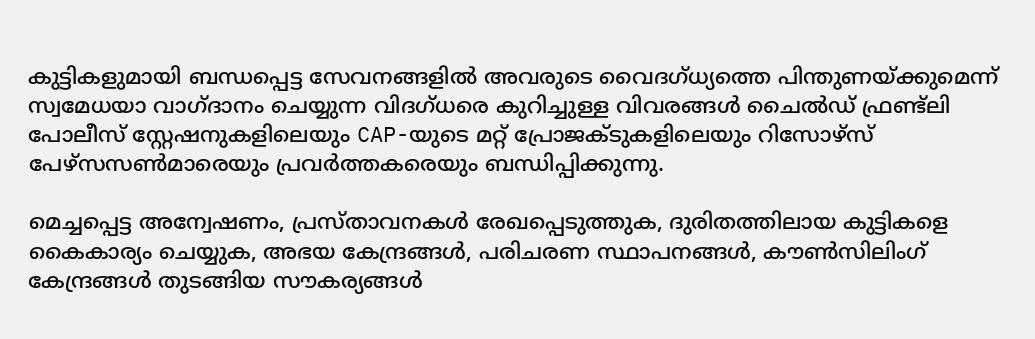കുട്ടികളുമായി ബന്ധപ്പെട്ട സേവനങ്ങളിൽ അവരുടെ വൈദഗ്ധ്യത്തെ പിന്തുണയ്ക്കുമെന്ന് സ്വമേധയാ വാഗ്ദാനം ചെയ്യുന്ന വിദഗ്ധരെ കുറിച്ചുള്ള വിവരങ്ങൾ ചൈൽഡ് ഫ്രണ്ട്ലി പോലീസ് സ്റ്റേഷനുകളിലെയും CAP-യുടെ മറ്റ് പ്രോജക്ടുകളിലെയും റിസോഴ്‌സ് പേഴ്‌സസൺമാരെയും പ്രവർത്തകരെയും ബന്ധിപ്പിക്കുന്നു.

മെച്ചപ്പെട്ട അന്വേഷണം, പ്രസ്താവനകൾ രേഖപ്പെടുത്തുക, ദുരിതത്തിലായ കുട്ടികളെ കൈകാര്യം ചെയ്യുക, അഭയ കേന്ദ്രങ്ങൾ, പരിചരണ സ്ഥാപനങ്ങൾ, കൗൺസിലിംഗ് കേന്ദ്രങ്ങൾ തുടങ്ങിയ സൗകര്യങ്ങൾ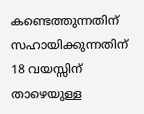കണ്ടെത്തുന്നതിന് സഹായിക്കുന്നതിന് 18 വയസ്സിന് താഴെയുള്ള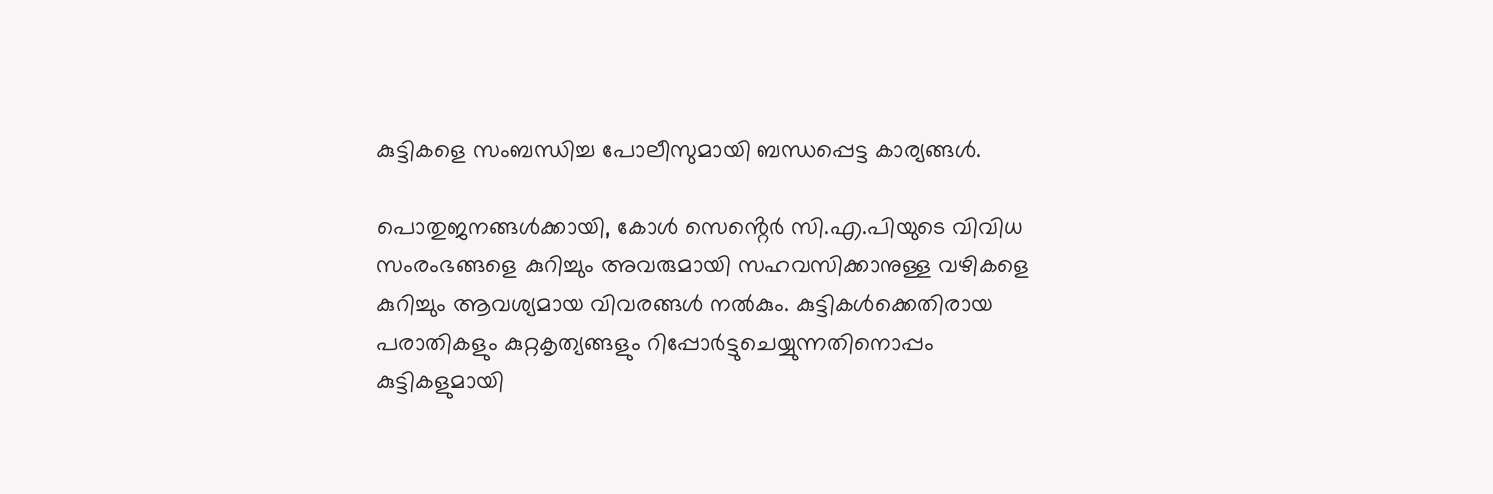കുട്ടികളെ സംബന്ധിച്ച പോലീസുമായി ബന്ധപ്പെട്ട കാര്യങ്ങൾ.

പൊതുജനങ്ങൾക്കായി, കോൾ സെൻ്റെർ സി.എ.പിയുടെ വിവിധ സംരംഭങ്ങളെ കുറിച്ചും അവരുമായി സഹവസിക്കാനുള്ള വഴികളെ കുറിച്ചും ആവശ്യമായ വിവരങ്ങൾ നൽകും. കുട്ടികൾക്കെതിരായ പരാതികളും കുറ്റകൃത്യങ്ങളും റിപ്പോർട്ടുചെയ്യുന്നതിനൊപ്പം കുട്ടികളുമായി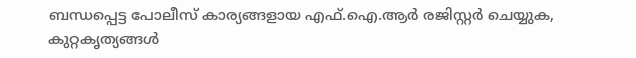ബന്ധപ്പെട്ട പോലീസ് കാര്യങ്ങളായ എഫ്.ഐ.ആർ രജിസ്റ്റർ ചെയ്യുക, കുറ്റകൃത്യങ്ങൾ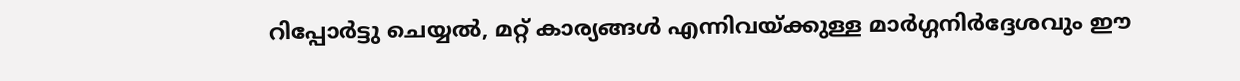റിപ്പോർട്ടു ചെയ്യൽ, മറ്റ് കാര്യങ്ങൾ എന്നിവയ്ക്കുള്ള മാർഗ്ഗനിർദ്ദേശവും ഈ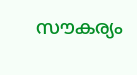സൗകര്യം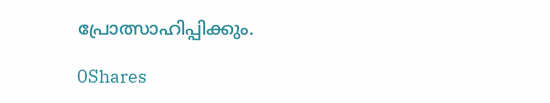പ്രോത്സാഹിപ്പിക്കും.

0Shares